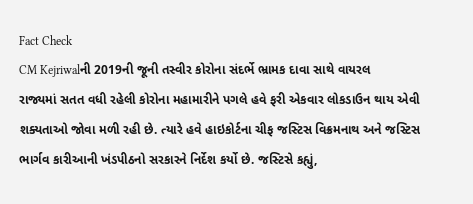Fact Check
CM Kejriwalની 2019ની જૂની તસ્વીર કોરોના સંદર્ભે ભ્રામક દાવા સાથે વાયરલ
રાજ્યમાં સતત વધી રહેલી કોરોના મહામારીને પગલે હવે ફરી એકવાર લોકડાઉન થાય એવી શક્યતાઓ જોવા મળી રહી છે. ત્યારે હવે હાઇકોર્ટના ચીફ જસ્ટિસ વિક્રમનાથ અને જસ્ટિસ ભાર્ગવ કારીઆની ખંડપીઠનો સરકારને નિર્દેશ કર્યો છે. જસ્ટિસે કહ્યું,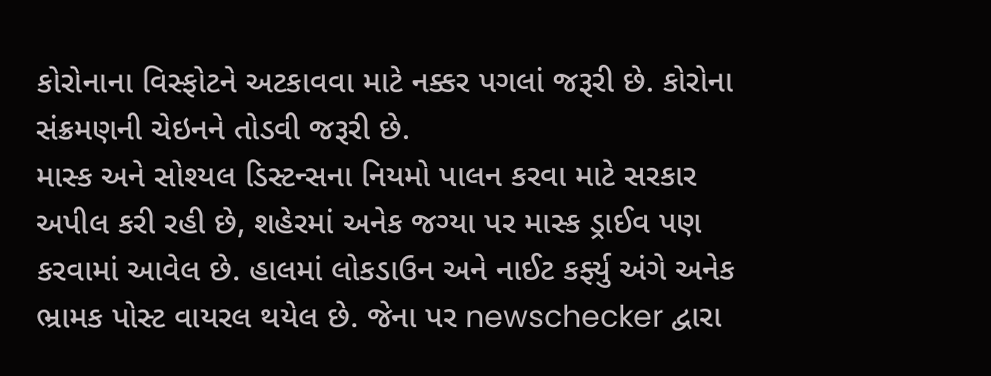કોરોનાના વિસ્ફોટને અટકાવવા માટે નક્કર પગલાં જરૂરી છે. કોરોના સંક્રમણની ચેઇનને તોડવી જરૂરી છે.
માસ્ક અને સોશ્યલ ડિસ્ટન્સના નિયમો પાલન કરવા માટે સરકાર અપીલ કરી રહી છે, શહેરમાં અનેક જગ્યા પર માસ્ક ડ્રાઈવ પણ કરવામાં આવેલ છે. હાલમાં લોકડાઉન અને નાઈટ કર્ફ્યુ અંગે અનેક ભ્રામક પોસ્ટ વાયરલ થયેલ છે. જેના પર newschecker દ્વારા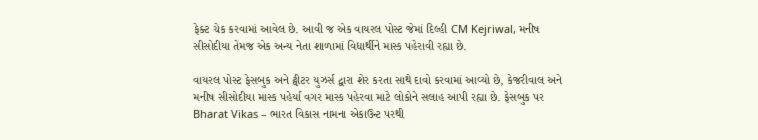ફેક્ટ ચેક કરવામાં આવેલ છે. આવી જ એક વાયરલ પોસ્ટ જેમાં દિલ્હી CM Kejriwal, મનીષ સીસોદીયા તેમજ એક અન્ય નેતા શાળામાં વિદ્યાર્થીને માસ્ક પહેરાવી રહ્યા છે.

વાયરલ પોસ્ટ ફેસબુક અને ટ્વીટર યુઝર્સ દ્વારા શેર કરતા સાથે દાવો કરવામાં આવ્યો છે, કેજરીવાલ અને મનીષ સીસોદીયા માસ્ક પહેર્યા વગર માસ્ક પહેરવા માટે લોકોને સલાહ આપી રહ્યા છે. ફેસબુક પર Bharat Vikas – ભારત વિકાસ નામના એકાઉન્ટ પરથી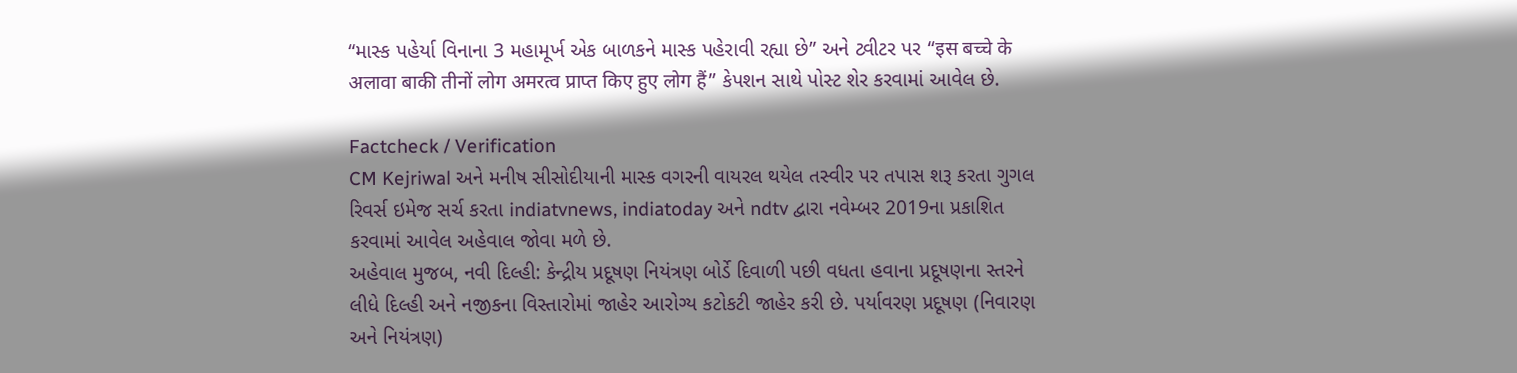“માસ્ક પહેર્યા વિનાના 3 મહામૂર્ખ એક બાળકને માસ્ક પહેરાવી રહ્યા છે” અને ટ્વીટર પર “इस बच्चे के अलावा बाकी तीनों लोग अमरत्व प्राप्त किए हुए लोग हैं” કેપશન સાથે પોસ્ટ શેર કરવામાં આવેલ છે.

Factcheck / Verification
CM Kejriwal અને મનીષ સીસોદીયાની માસ્ક વગરની વાયરલ થયેલ તસ્વીર પર તપાસ શરૂ કરતા ગુગલ રિવર્સ ઇમેજ સર્ચ કરતા indiatvnews, indiatoday અને ndtv દ્વારા નવેમ્બર 2019ના પ્રકાશિત કરવામાં આવેલ અહેવાલ જોવા મળે છે.
અહેવાલ મુજબ, નવી દિલ્હી: કેન્દ્રીય પ્રદૂષણ નિયંત્રણ બોર્ડે દિવાળી પછી વધતા હવાના પ્રદૂષણના સ્તરને લીધે દિલ્હી અને નજીકના વિસ્તારોમાં જાહેર આરોગ્ય કટોકટી જાહેર કરી છે. પર્યાવરણ પ્રદૂષણ (નિવારણ અને નિયંત્રણ)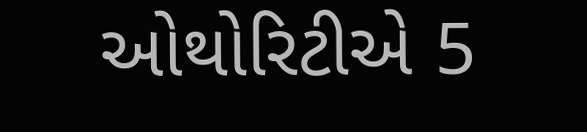ઓથોરિટીએ 5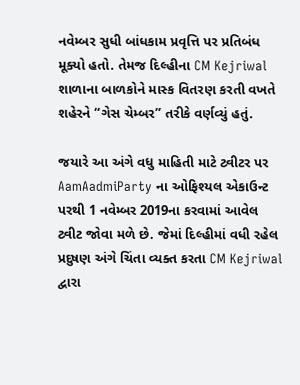નવેમ્બર સુધી બાંધકામ પ્રવૃત્તિ પર પ્રતિબંધ મૂક્યો હતો. તેમજ દિલ્હીના CM Kejriwal શાળાના બાળકોને માસ્ક વિતરણ કરતી વખતે શહેરને “ગેસ ચેમ્બર” તરીકે વર્ણવ્યું હતું.

જયારે આ અંગે વધુ માહિતી માટે ટ્વીટર પર AamAadmiParty ના ઓફિશ્યલ એકાઉન્ટ પરથી 1 નવેમ્બર 2019ના કરવામાં આવેલ ટ્વીટ જોવા મળે છે. જેમાં દિલ્હીમાં વધી રહેલ પ્રદુષણ અંગે ચિંતા વ્યક્ત કરતા CM Kejriwal દ્વારા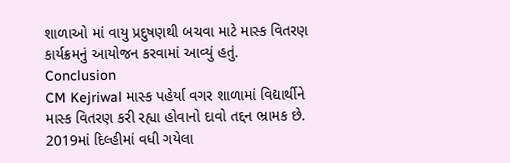શાળાઓ માં વાયુ પ્રદુષણથી બચવા માટે માસ્ક વિતરણ કાર્યક્રમનું આયોજન કરવામાં આવ્યું હતું.
Conclusion
CM Kejriwal માસ્ક પહેર્યા વગર શાળામાં વિદ્યાર્થીને માસ્ક વિતરણ કરી રહ્યા હોવાનો દાવો તદ્દન ભ્રામક છે. 2019માં દિલ્હીમાં વધી ગયેલા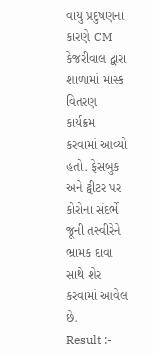વાયુ પ્રદુષણના કારણે CM કેજરીવાલ દ્વારા શાળામાં માસ્ક વિતરણ કાર્યક્રમ કરવામાં આવ્યો હતો. ફેસબુક અને ટ્વીટર પર કોરોના સંદર્ભે જૂની તસ્વીરેને ભ્રામક દાવા સાથે શેર કરવામાં આવેલ છે.
Result :-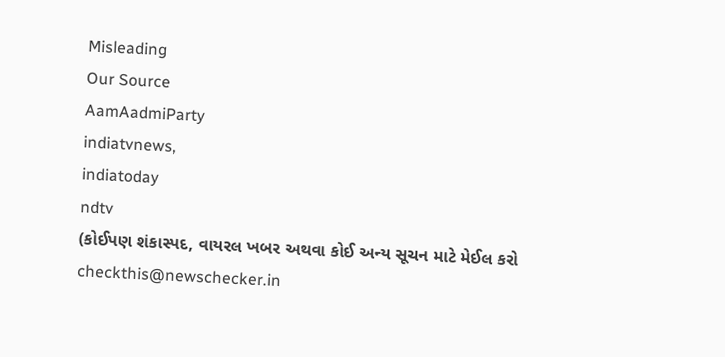Misleading
Our Source
AamAadmiParty
indiatvnews,
indiatoday
ndtv
(કોઈપણ શંકાસ્પદ, વાયરલ ખબર અથવા કોઈ અન્ય સૂચન માટે મેઈલ કરો checkthis@newschecker.in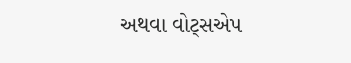અથવા વોટ્સએપ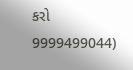કરો 9999499044)